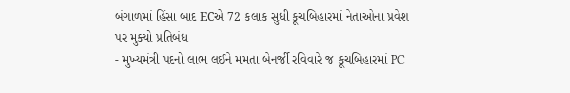બંગાળમાં હિંસા બાદ ECએ 72 કલાક સુધી કૂચબિહારમાં નેતાઓના પ્રવેશ પર મુક્યો પ્રતિબંધ
- મુખ્યમંત્રી પદનો લાભ લઈને મમતા બેનર્જી રવિવારે જ કૂચબિહારમાં PC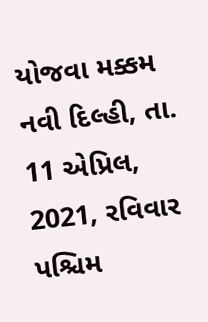યોજવા મક્કમ નવી દિલ્હી, તા. 11 એપ્રિલ, 2021, રવિવાર પશ્ચિમ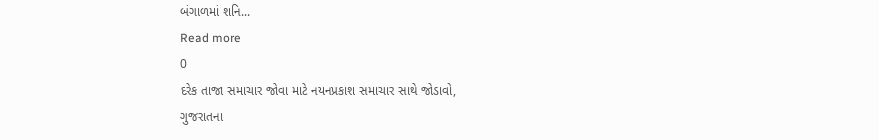બંગાળમાં શનિ...
Read more
0
દરેક તાજા સમાચાર જોવા માટે નયનપ્રકાશ સમાચાર સાથે જોડાવો,
ગુજરાતના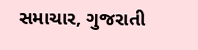સમાચાર, ગુજરાતી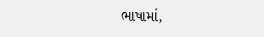ભાષામાં,